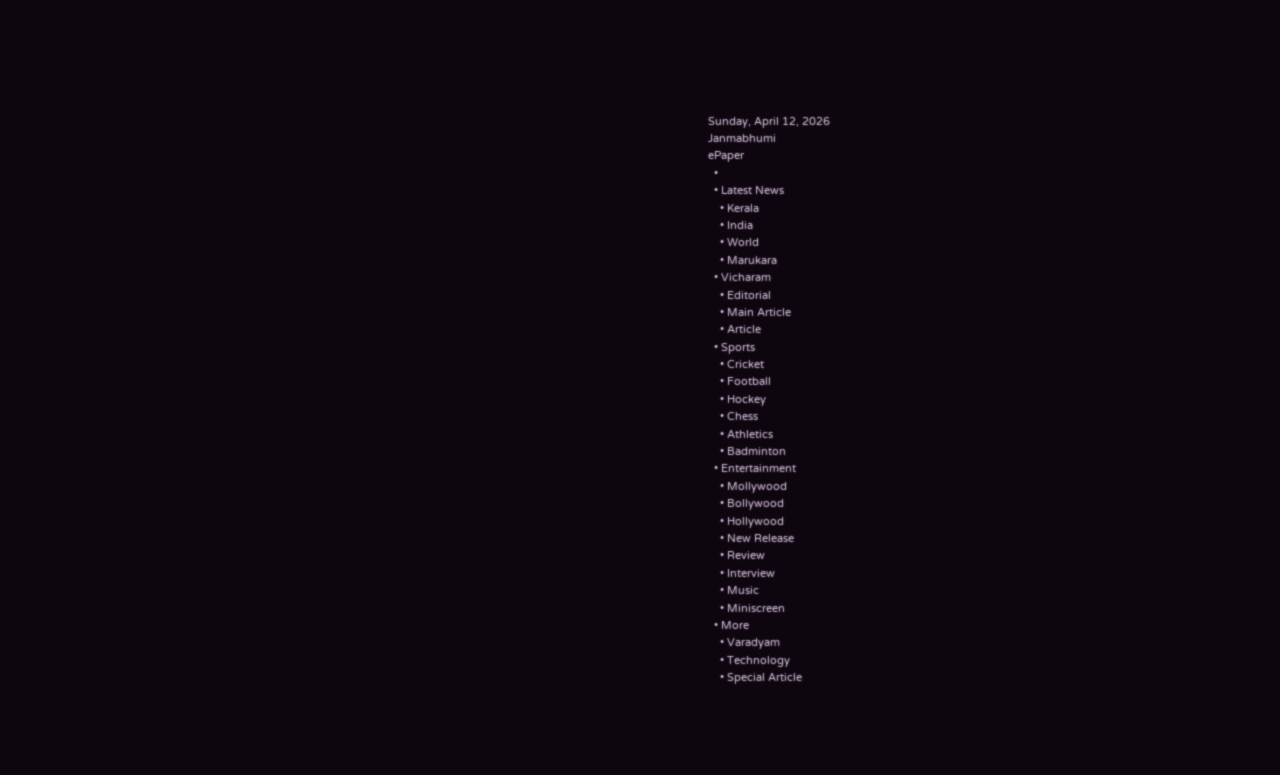Sunday, April 12, 2026
Janmabhumi
ePaper
  •
  • Latest News
    • Kerala
    • India
    • World
    • Marukara
  • Vicharam
    • Editorial
    • Main Article
    • Article
  • Sports
    • Cricket
    • Football
    • Hockey
    • Chess
    • Athletics
    • Badminton
  • Entertainment
    • Mollywood
    • Bollywood
    • Hollywood
    • New Release
    • Review
    • Interview
    • Music
    • Miniscreen
  • More
    • Varadyam
    • Technology
    • Special Article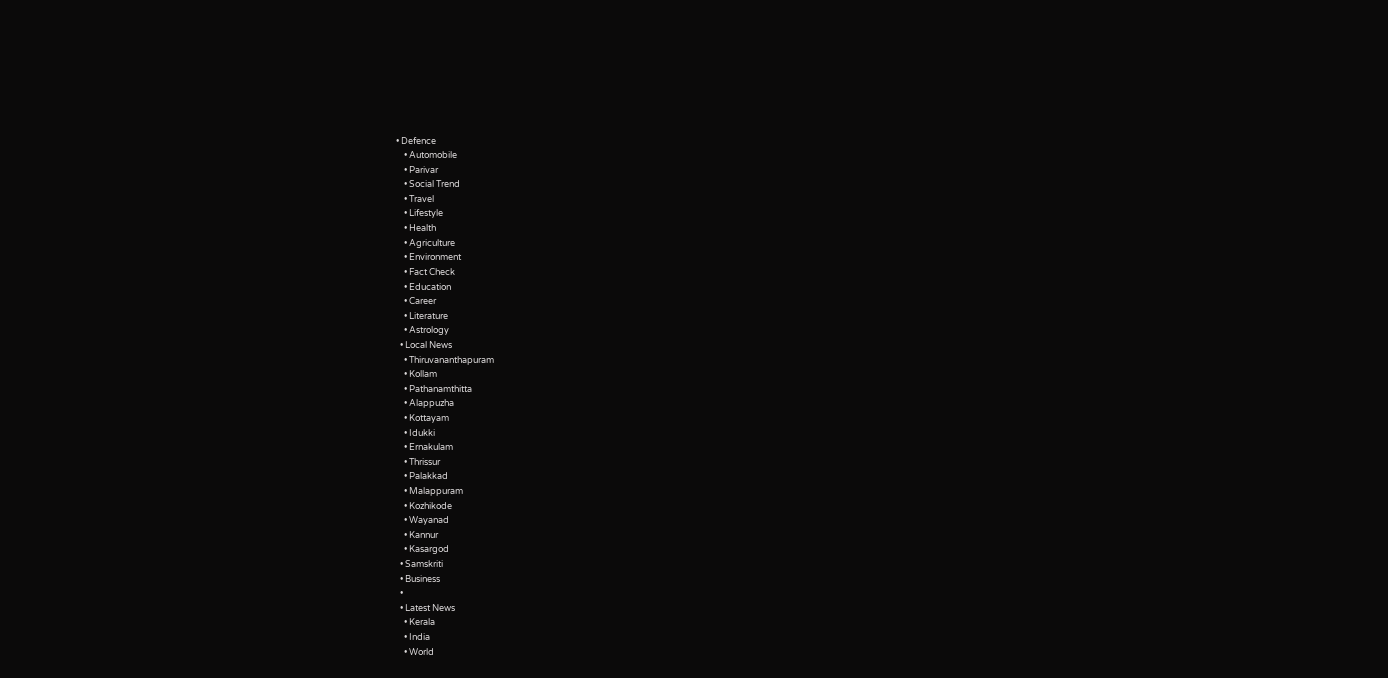• Defence
    • Automobile
    • Parivar
    • Social Trend
    • Travel
    • Lifestyle
    • Health
    • Agriculture
    • Environment
    • Fact Check
    • Education
    • Career
    • Literature
    • Astrology
  • Local News
    • Thiruvananthapuram
    • Kollam
    • Pathanamthitta
    • Alappuzha
    • Kottayam
    • Idukki
    • Ernakulam
    • Thrissur
    • Palakkad
    • Malappuram
    • Kozhikode
    • Wayanad
    • Kannur
    • Kasargod
  • Samskriti
  • Business
  •
  • Latest News
    • Kerala
    • India
    • World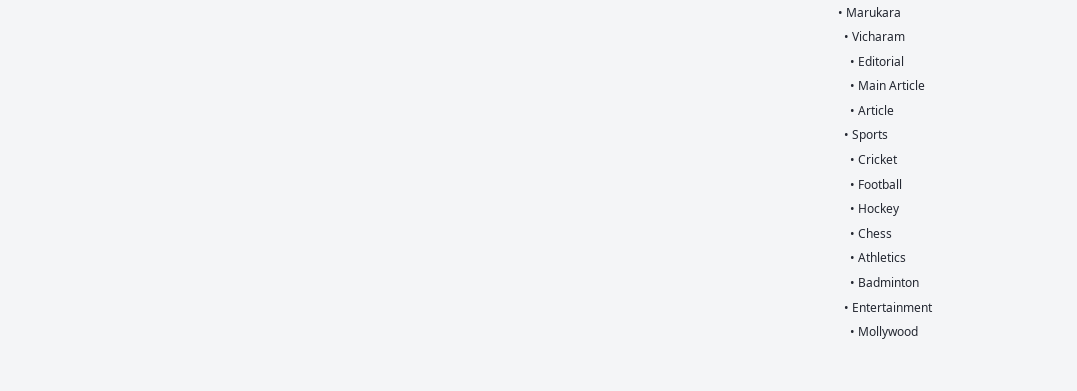• Marukara
  • Vicharam
    • Editorial
    • Main Article
    • Article
  • Sports
    • Cricket
    • Football
    • Hockey
    • Chess
    • Athletics
    • Badminton
  • Entertainment
    • Mollywood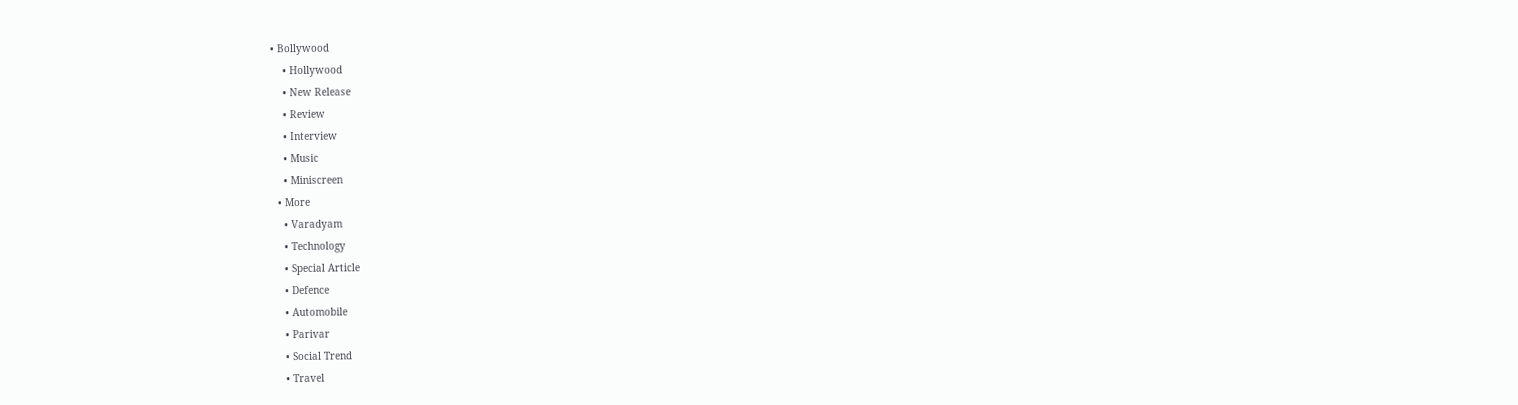• Bollywood
    • Hollywood
    • New Release
    • Review
    • Interview
    • Music
    • Miniscreen
  • More
    • Varadyam
    • Technology
    • Special Article
    • Defence
    • Automobile
    • Parivar
    • Social Trend
    • Travel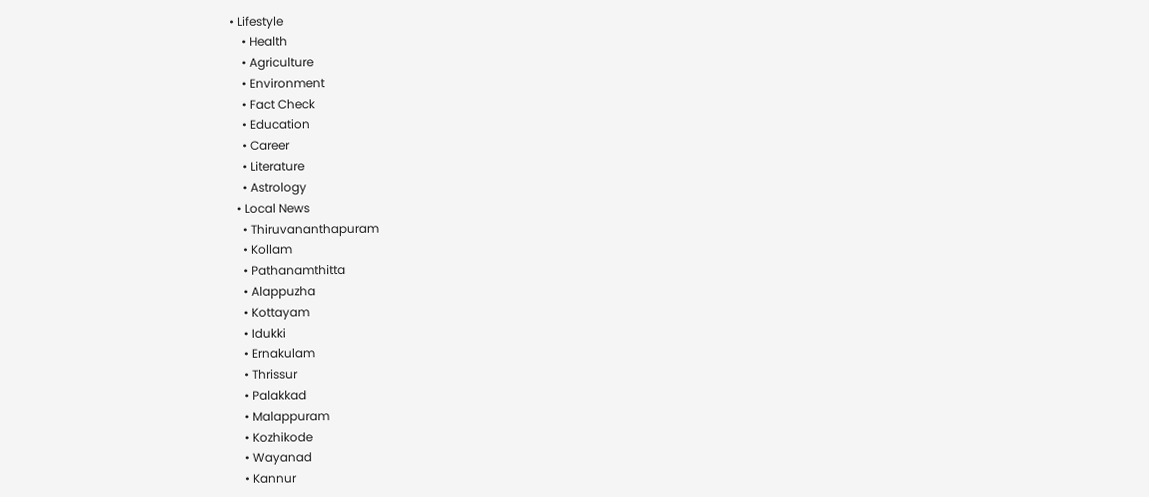• Lifestyle
    • Health
    • Agriculture
    • Environment
    • Fact Check
    • Education
    • Career
    • Literature
    • Astrology
  • Local News
    • Thiruvananthapuram
    • Kollam
    • Pathanamthitta
    • Alappuzha
    • Kottayam
    • Idukki
    • Ernakulam
    • Thrissur
    • Palakkad
    • Malappuram
    • Kozhikode
    • Wayanad
    • Kannur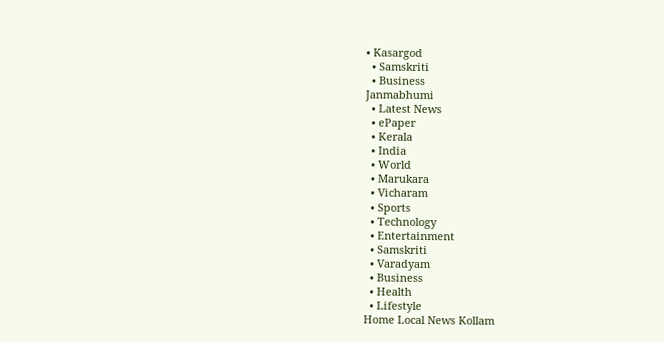• Kasargod
  • Samskriti
  • Business
Janmabhumi
  • Latest News
  • ePaper
  • Kerala
  • India
  • World
  • Marukara
  • Vicharam
  • Sports
  • Technology
  • Entertainment
  • Samskriti
  • Varadyam
  • Business
  • Health
  • Lifestyle
Home Local News Kollam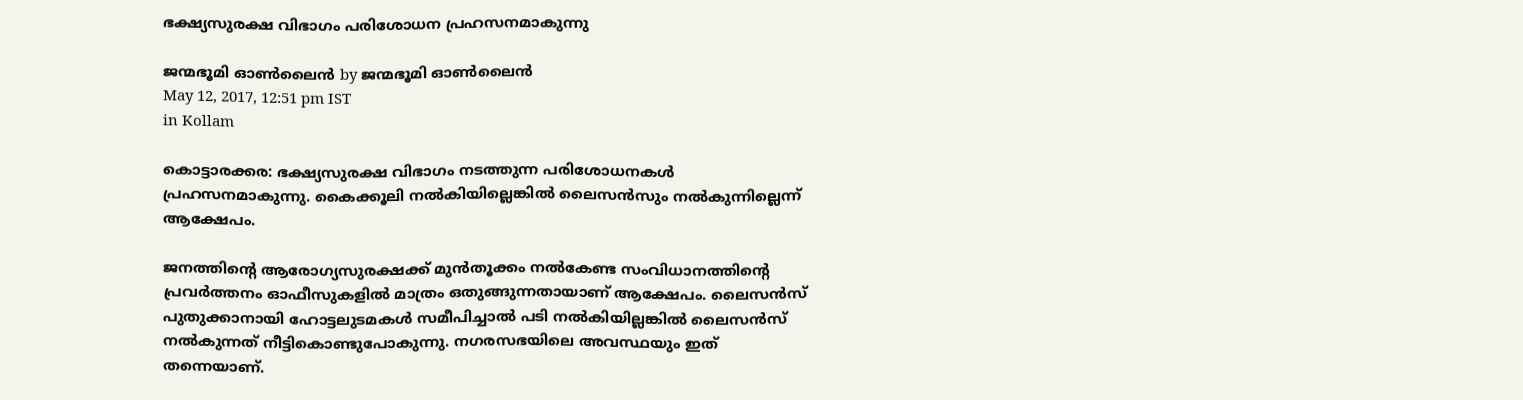ഭക്ഷ്യസുരക്ഷ വിഭാഗം പരിശോധന പ്രഹസനമാകുന്നു

ജന്മഭൂമി ഓണ്‍ലൈന്‍ by ജന്മഭൂമി ഓണ്‍ലൈന്‍
May 12, 2017, 12:51 pm IST
in Kollam

കൊട്ടാരക്കര: ഭക്ഷ്യസുരക്ഷ വിഭാഗം നടത്തുന്ന പരിശോധനകള്‍ പ്രഹസനമാകുന്നു. കൈക്കൂലി നല്‍കിയില്ലെങ്കില്‍ ലൈസന്‍സും നല്‍കുന്നില്ലെന്ന് ആക്ഷേപം.

ജനത്തിന്റെ ആരോഗ്യസുരക്ഷക്ക് മുന്‍തൂക്കം നല്‍കേണ്ട സംവിധാനത്തിന്റെ പ്രവര്‍ത്തനം ഓഫീസുകളില്‍ മാത്രം ഒതുങ്ങുന്നതായാണ് ആക്ഷേപം. ലൈസന്‍സ് പുതുക്കാനായി ഹോട്ടലുടമകള്‍ സമീപിച്ചാല്‍ പടി നല്‍കിയില്ലങ്കില്‍ ലൈസന്‍സ് നല്‍കുന്നത് നീട്ടികൊണ്ടുപോകുന്നു. നഗരസഭയിലെ അവസ്ഥയും ഇത് തന്നെയാണ്.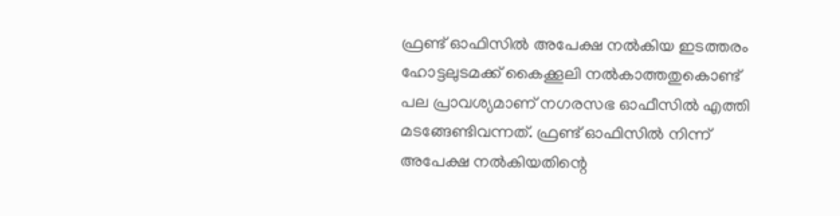ഫ്രണ്ട് ഓഫിസില്‍ അപേക്ഷ നല്‍കിയ ഇടത്തരം ഹോട്ടലുടമക്ക് കൈക്കൂലി നല്‍കാത്തതുകൊണ്ട് പല പ്രാവശ്യമാണ് നഗരസഭ ഓഫീസില്‍ എത്തി മടങ്ങേണ്ടിവന്നത്. ഫ്രണ്ട് ഓഫിസില്‍ നിന്ന് അപേക്ഷ നല്‍കിയതിന്റെ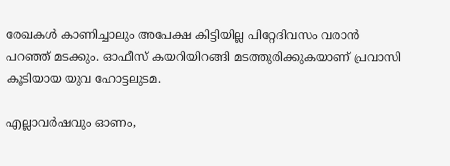രേഖകള്‍ കാണിച്ചാലും അപേക്ഷ കിട്ടിയില്ല പിറ്റേദിവസം വരാന്‍ പറഞ്ഞ് മടക്കും. ഓഫീസ് കയറിയിറങ്ങി മടത്തുരിക്കുകയാണ് പ്രവാസി കൂടിയായ യുവ ഹോട്ടലുടമ.

എല്ലാവര്‍ഷവും ഓണം,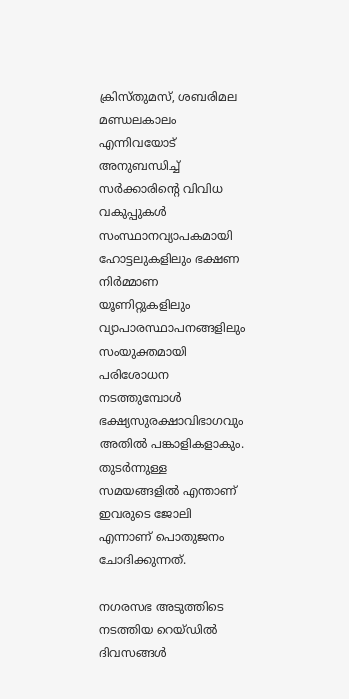ക്രിസ്തുമസ്, ശബരിമല മണ്ഡലകാലം എന്നിവയോട് അനുബന്ധിച്ച് സര്‍ക്കാരിന്റെ വിവിധ വകുപ്പുകള്‍ സംസ്ഥാനവ്യാപകമായി ഹോട്ടലുകളിലും ഭക്ഷണ നിര്‍മ്മാണ യൂണിറ്റുകളിലും വ്യാപാരസ്ഥാപനങ്ങളിലും സംയുക്തമായി പരിശോധന നടത്തുമ്പോള്‍ ഭക്ഷ്യസുരക്ഷാവിഭാഗവും അതില്‍ പങ്കാളികളാകും. തുടര്‍ന്നുള്ള സമയങ്ങളില്‍ എന്താണ് ഇവരുടെ ജോലി എന്നാണ് പൊതുജനം ചോദിക്കുന്നത്.

നഗരസഭ അടുത്തിടെ നടത്തിയ റെയ്ഡില്‍ ദിവസങ്ങള്‍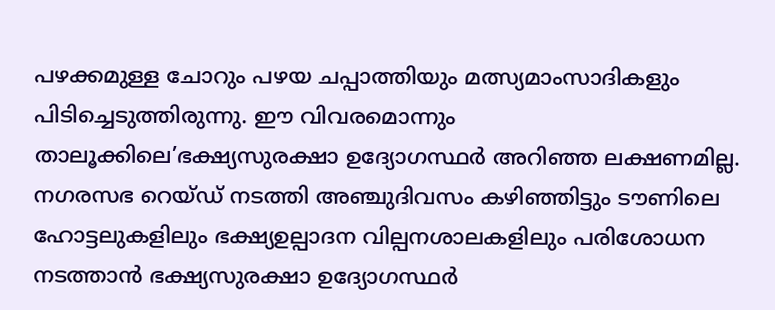പഴക്കമുള്ള ചോറും പഴയ ചപ്പാത്തിയും മത്സ്യമാംസാദികളും പിടിച്ചെടുത്തിരുന്നു. ഈ വിവരമൊന്നും താലൂക്കിലെ’ഭക്ഷ്യസുരക്ഷാ ഉദ്യോഗസ്ഥര്‍ അറിഞ്ഞ ലക്ഷണമില്ല. നഗരസഭ റെയ്ഡ് നടത്തി അഞ്ചുദിവസം കഴിഞ്ഞിട്ടും ടൗണിലെ ഹോട്ടലുകളിലും ഭക്ഷ്യഉല്പാദന വില്പനശാലകളിലും പരിശോധന നടത്താന്‍ ഭക്ഷ്യസുരക്ഷാ ഉദ്യോഗസ്ഥര്‍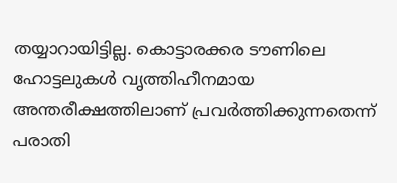തയ്യാറായിട്ടില്ല. കൊട്ടാരക്കര ടൗണിലെ ഹോട്ടലുകള്‍ വൃത്തിഹീനമായ അന്തരീക്ഷത്തിലാണ് പ്രവര്‍ത്തിക്കുന്നതെന്ന് പരാതി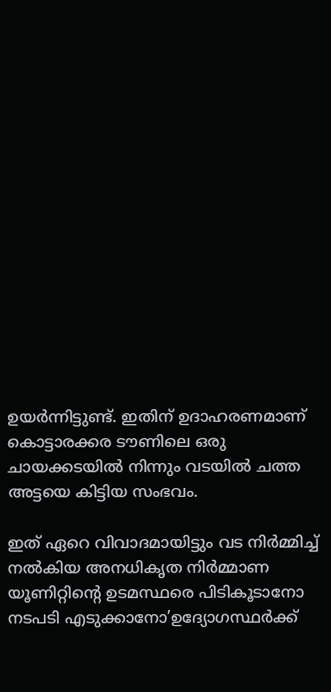ഉയര്‍ന്നിട്ടുണ്ട്. ഇതിന് ഉദാഹരണമാണ് കൊട്ടാരക്കര ടൗണിലെ ഒരു ചായക്കടയില്‍ നിന്നും വടയില്‍ ചത്ത അട്ടയെ കിട്ടിയ സംഭവം.

ഇത് ഏറെ വിവാദമായിട്ടും വട നിര്‍മ്മിച്ച് നല്‍കിയ അനധികൃത നിര്‍മ്മാണ യൂണിറ്റിന്റെ ഉടമസ്ഥരെ പിടികൂടാനോ നടപടി എടുക്കാനോ’ഉദ്യോഗസ്ഥര്‍ക്ക്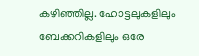കഴിഞ്ഞില്ല. ഹോട്ടലുകളിലും ബേക്കറികളിലും ഒരേ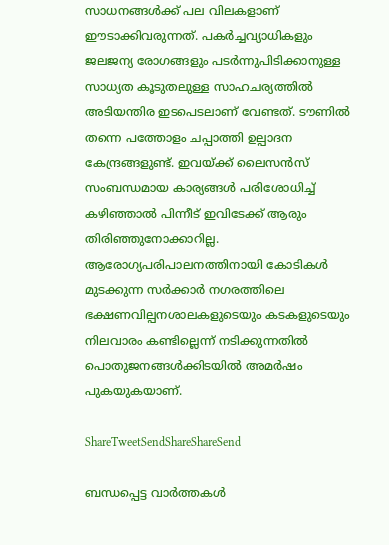സാധനങ്ങള്‍ക്ക് പല വിലകളാണ് ഈടാക്കിവരുന്നത്. പകര്‍ച്ചവ്യാധികളും ജലജന്യ രോഗങ്ങളും പടര്‍ന്നുപിടിക്കാനുള്ള സാധ്യത കൂടുതലുള്ള സാഹചര്യത്തില്‍ അടിയന്തിര ഇടപെടലാണ് വേണ്ടത്. ടൗണില്‍ തന്നെ പത്തോളം ചപ്പാത്തി ഉല്പാദന കേന്ദ്രങ്ങളുണ്ട്. ഇവയ്‌ക്ക് ലൈസന്‍സ് സംബന്ധമായ കാര്യങ്ങള്‍ പരിശോധിച്ച് കഴിഞ്ഞാല്‍ പിന്നീട് ഇവിടേക്ക് ആരും തിരിഞ്ഞുനോക്കാറില്ല. ആരോഗ്യപരിപാലനത്തിനായി കോടികള്‍ മുടക്കുന്ന സര്‍ക്കാര്‍ നഗരത്തിലെ ഭക്ഷണവില്പനശാലകളുടെയും കടകളുടെയും നിലവാരം കണ്ടില്ലെന്ന് നടിക്കുന്നതില്‍ പൊതുജനങ്ങള്‍ക്കിടയില്‍ അമര്‍ഷം പുകയുകയാണ്.

ShareTweetSendShareShareSend

ബന്ധപ്പെട്ട വാര്‍ത്തകള്‍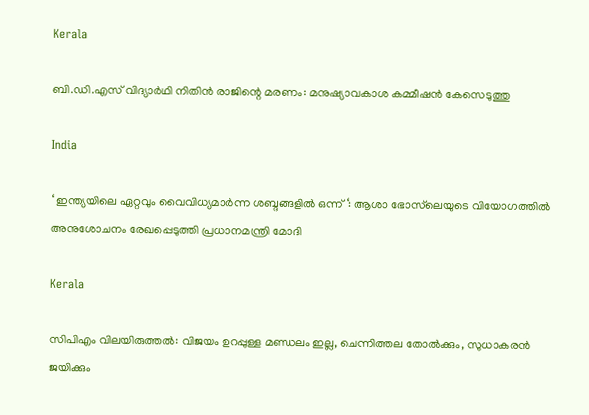Kerala

ബി.ഡി.എസ് വിദ്യാര്‍ഥി നിതിന്‍ രാജിന്റെ മരണം: മനുഷ്യാവകാശ കമ്മീഷന്‍ കേസെടുത്തു

India

‘ ഇന്ത്യയിലെ ഏറ്റവും വൈവിധ്യമാർന്ന ശബ്ദങ്ങളിൽ ഒന്ന് ‘: ആശാ ഭോസ്‌ലെയുടെ വിയോഗത്തിൽ അനുശോചനം രേഖപ്പെടുത്തി പ്രധാനമന്ത്രി മോദി

Kerala

സിപിഎം വിലയിരുത്തൽ: വിജയം ഉറപ്പുള്ള മണ്ഡലം ഇല്ല, ചെന്നിത്തല തോല്‍ക്കും, സുധാകരന്‍ ജയിക്കും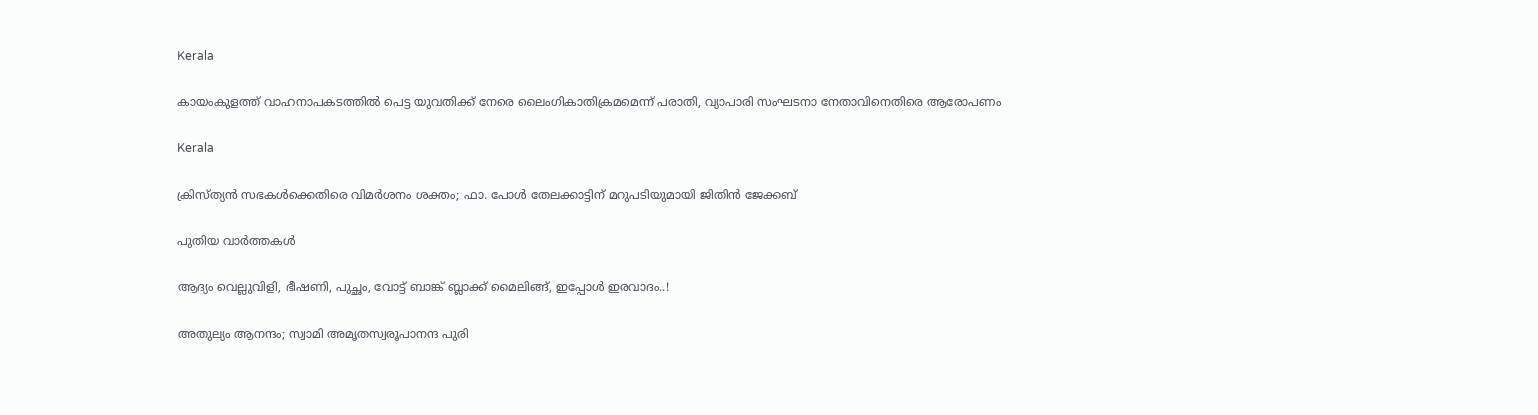Kerala

കായംകുളത്ത് വാഹനാപകടത്തില്‍ പെട്ട യുവതിക്ക് നേരെ ലൈംഗികാതിക്രമമെന്ന് പരാതി, വ്യാപാരി സംഘടനാ നേതാവിനെതിരെ ആരോപണം

Kerala

ക്രിസ്ത്യൻ സഭകൾക്കെതിരെ വിമർശനം ശക്തം; ഫാ. പോൾ തേലക്കാട്ടിന് മറുപടിയുമായി ജിതിൻ ജേക്കബ്

പുതിയ വാര്‍ത്തകള്‍

ആദ്യം വെല്ലുവിളി, ഭീഷണി, പുച്ഛം, വോട്ട് ബാങ്ക് ബ്ലാക്ക് മൈലിങ്ങ്, ഇപ്പോൾ ഇരവാദം..!

അതുല്യം ആനന്ദം; സ്വാമി അമൃതസ്വരൂപാനന്ദ പുരി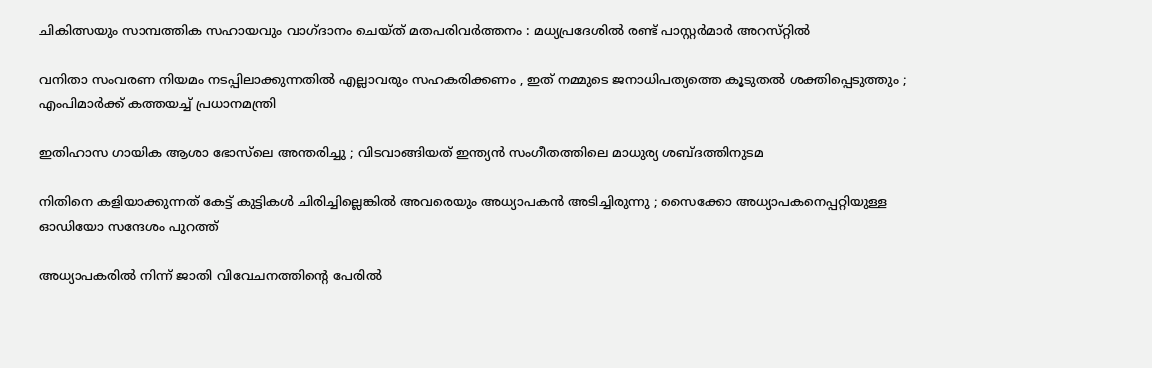ചികിത്സയും സാമ്പത്തിക സഹായവും വാഗ്ദാനം ചെയ്ത് മതപരിവര്‍ത്തനം : മധ്യപ്രദേശില്‍ രണ്ട് പാസ്റ്റർമാർ അറസ്‌റ്റിൽ

വനിതാ സംവരണ നിയമം നടപ്പിലാക്കുന്നതിൽ എല്ലാവരും സഹകരിക്കണം , ഇത് നമ്മുടെ ജനാധിപത്യത്തെ കൂടുതൽ ശക്തിപ്പെടുത്തും ; എംപിമാർക്ക് കത്തയച്ച് പ്രധാനമന്ത്രി

ഇതിഹാസ ഗായിക ആശാ ഭോസ്‌ലെ അന്തരിച്ചു ; വിടവാങ്ങിയത് ഇന്ത്യൻ സംഗീതത്തിലെ മാധുര്യ ശബ്‌ദത്തിനുടമ

നിതിനെ കളിയാക്കുന്നത് കേട്ട് കുട്ടികള്‍ ചിരിച്ചില്ലെങ്കില്‍ അവരെയും അധ്യാപകന്‍ അടിച്ചിരുന്നു ; സൈക്കോ അധ്യാപകനെപ്പറ്റിയുള്ള ഓഡിയോ സന്ദേശം പുറത്ത്

അധ്യാപകരിൽ നിന്ന് ജാതി വിവേചനത്തിന്റെ പേരിൽ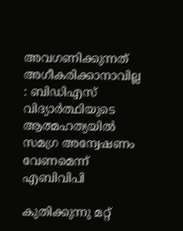അവഗണിക്കുന്നത് അഗീകരിക്കാനാവില്ല : ബിഡിഎസ് വിദ്യാർത്ഥിയുടെ ആത്മഹത്യയിൽ സമഗ്ര അന്വേഷണം വേണമെന്ന് എബിവിപി

കുതിക്കുന്നു മറ്റ്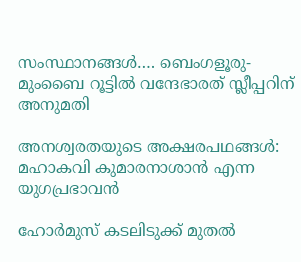സംസ്ഥാനങ്ങള്‍…. ബെംഗളൂരു-മുംബൈ റൂട്ടിൽ വന്ദേഭാരത് സ്ലീപ്പറിന് അനുമതി

അനശ്വരതയുടെ അക്ഷരപഥങ്ങൾ: മഹാകവി കുമാരനാശാൻ എന്ന യുഗപ്രഭാവൻ

ഹോർമുസ് കടലിടുക്ക് മുതൽ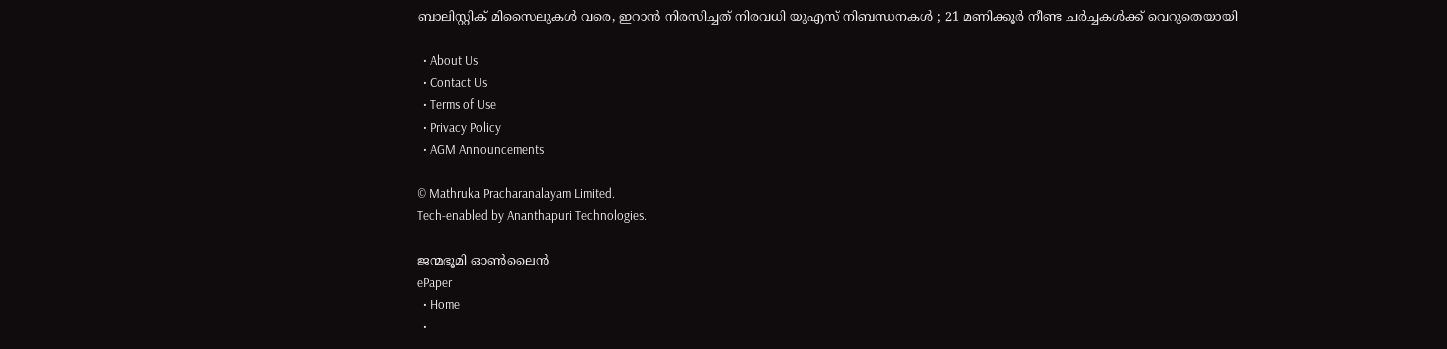ബാലിസ്റ്റിക് മിസൈലുകൾ വരെ, ഇറാൻ നിരസിച്ചത് നിരവധി യുഎസ് നിബന്ധനകൾ ; 21 മണിക്കൂർ നീണ്ട ചർച്ചകൾക്ക് വെറുതെയായി

  • About Us
  • Contact Us
  • Terms of Use
  • Privacy Policy
  • AGM Announcements

© Mathruka Pracharanalayam Limited.
Tech-enabled by Ananthapuri Technologies.

ജന്മഭൂമി ഓണ്‍ലൈന്‍
ePaper
  • Home
  •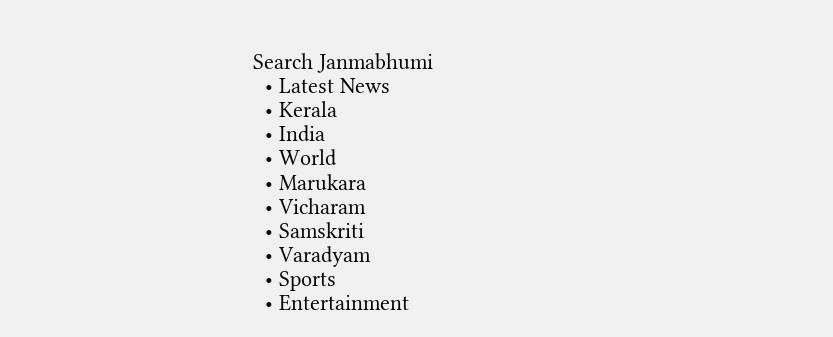Search Janmabhumi
  • Latest News
  • Kerala
  • India
  • World
  • Marukara
  • Vicharam
  • Samskriti
  • Varadyam
  • Sports
  • Entertainment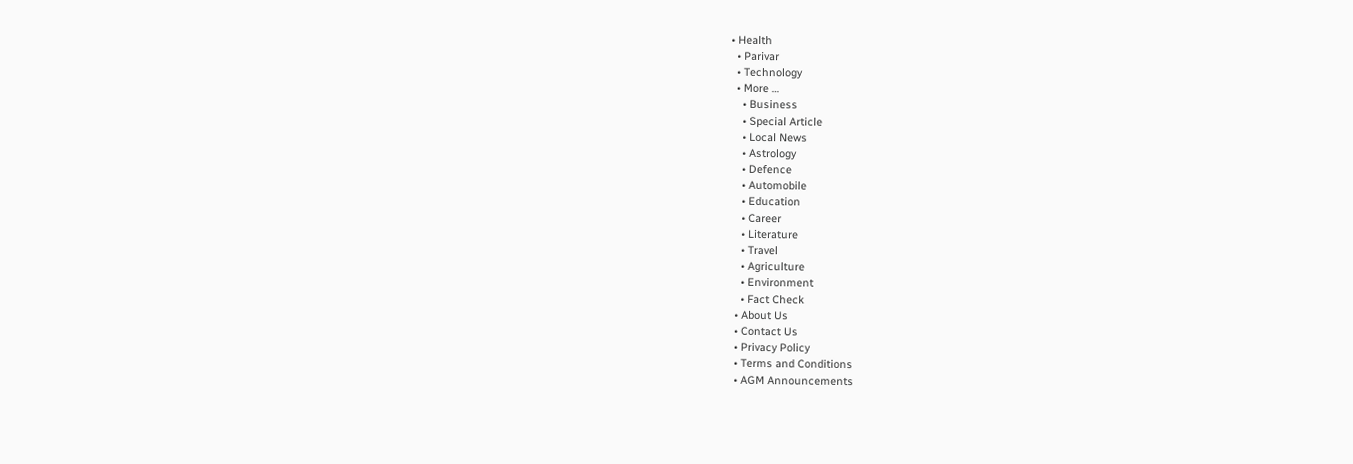• Health
  • Parivar
  • Technology
  • More …
    • Business
    • Special Article
    • Local News
    • Astrology
    • Defence
    • Automobile
    • Education
    • Career
    • Literature
    • Travel
    • Agriculture
    • Environment
    • Fact Check
  • About Us
  • Contact Us
  • Privacy Policy
  • Terms and Conditions
  • AGM Announcements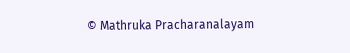© Mathruka Pracharanalayam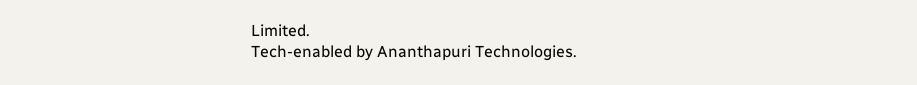Limited.
Tech-enabled by Ananthapuri Technologies.